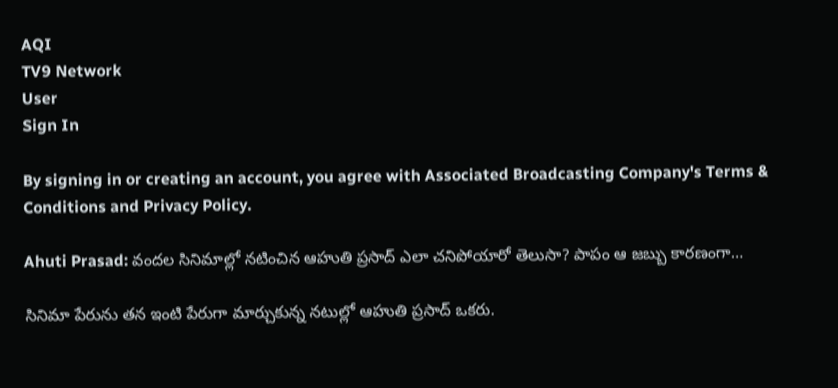AQI
TV9 Network
User
Sign In

By signing in or creating an account, you agree with Associated Broadcasting Company's Terms & Conditions and Privacy Policy.

Ahuti Prasad: వందల సినిమాల్లో నటించిన ఆహుతి ప్రసాద్ ఎలా చనిపోయారో తెలుసా? పాపం ఆ జబ్బు కారణంగా…

సినిమా పేరును తన ఇంటి పేరుగా మార్చుకున్న నటుల్లో ఆహుతి ప్రసాద్ ఒకరు.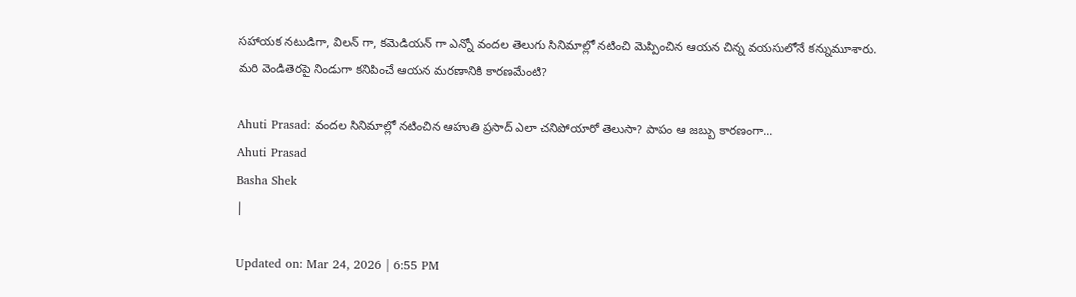సహాయక నటుడిగా, విలన్ గా, కమెడియన్ గా ఎన్నో వందల తెలుగు సినిమాల్లో నటించి మెప్పించిన ఆయన చిన్న వయసులోనే కన్నుమూశారు. మరి వెండితెరపై నిండుగా కనిపించే ఆయన మరణానికి కారణమేంటి?

Ahuti Prasad: వందల సినిమాల్లో నటించిన ఆహుతి ప్రసాద్ ఎలా చనిపోయారో తెలుసా? పాపం ఆ జబ్బు కారణంగా...
Ahuti Prasad
Basha Shek
|

Updated on: Mar 24, 2026 | 6:55 PM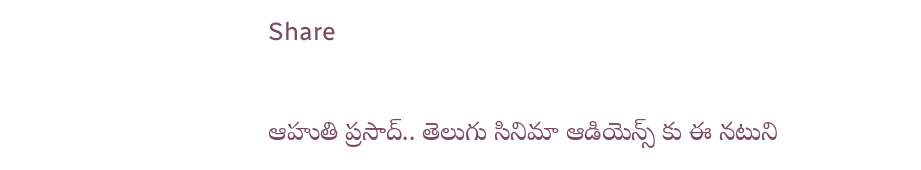Share

ఆహుతి ప్రసాద్.. తెలుగు సినిమా ఆడియెన్స్ కు ఈ నటుని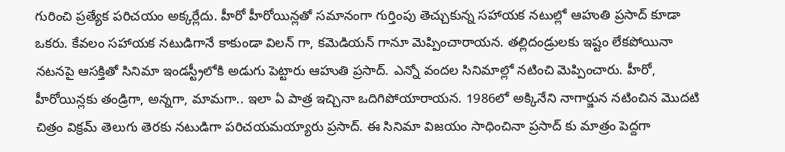గురించి ప్రత్యేక పరిచయం అక్కర్లేదు. హీరో హీరోయిన్లతో సమానంగా గుర్తింపు తెచ్చుకున్న సహాయక నటుల్లో ఆహుతి ప్రసాద్ కూడా ఒకరు. కేవలం సహాయక నటుడిగానే కాకుండా విలన్ గా, కమెడియన్ గానూ మెప్పించారాయన. తల్లిదండ్రులకు ఇష్టం లేకపోయినా నటనపై ఆసక్తితో సినిమా ఇండస్ట్రీలోకి అడుగు పెట్టారు ఆహుతి ప్రసాద్. ఎన్నో వందల సినిమాల్లో నటించి మెప్పించారు. హీరో, హీరోయిన్లకు తండ్రిగా, అన్నగా, మామగా.. ఇలా ఏ పాత్ర ఇచ్చినా ఒదిగిపోయారాయన. 1986లో అక్కినేని నాగార్జున నటించిన మొదటి చిత్రం విక్రమ్ తెలుగు తెరకు నటుడిగా పరిచయమయ్యారు ప్రసాద్. ఈ సినిమా విజయం సాధించినా ప్రసాద్ కు మాత్రం పెద్దగా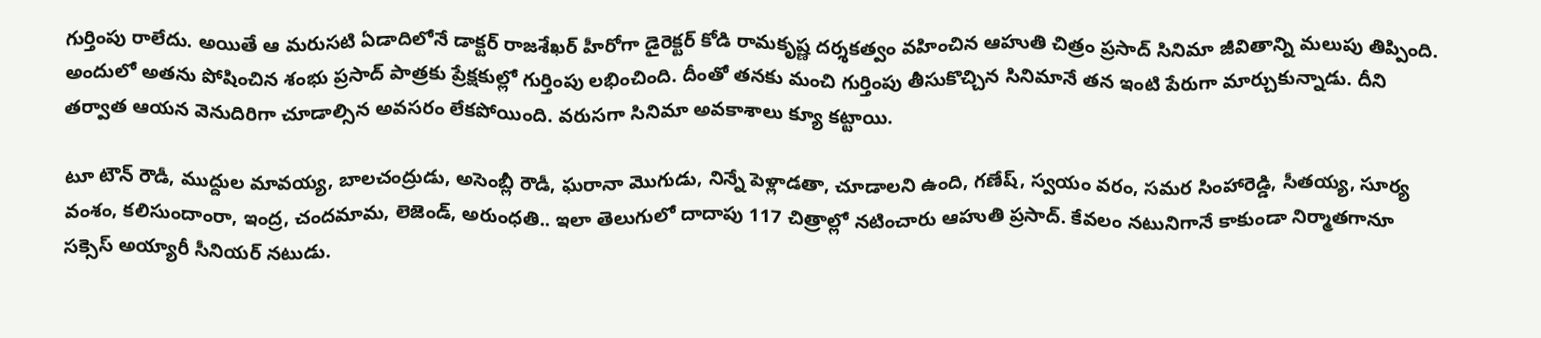గుర్తింపు రాలేదు. అయితే ఆ మరుసటి ఏడాదిలోనే డాక్టర్ రాజశేఖర్ హీరోగా డైరెక్టర్ కోడి రామకృష్ణ దర్శకత్వం వహించిన ఆహుతి చిత్రం ప్రసాద్ సినిమా జీవితాన్ని మలుపు తిప్పింది. అందులో అతను పోషించిన శంభు ప్రసాద్ పాత్రకు ప్రేక్షకుల్లో గుర్తింపు లభించింది. దీంతో తనకు మంచి గుర్తింపు తీసుకొచ్చిన సినిమానే తన ఇంటి పేరుగా మార్చుకున్నాడు. దీని తర్వాత ఆయన వెనుదిరిగా చూడాల్సిన అవసరం లేకపోయింది. వరుసగా సినిమా అవకాశాలు క్యూ కట్టాయి.

టూ టౌన్ రౌడీ, ముద్దుల మావయ్య, బాలచంద్రుడు, అసెంబ్లీ రౌడీ, ఘరానా మొగుడు, నిన్నే పెళ్లాడతా, చూడాలని ఉంది, గణేష్, స్వయం వరం, సమర సింహారెడ్డి, సీతయ్య, సూర్య వంశం, కలిసుందాంరా, ఇంద్ర, చందమామ, లెజెండ్, అరుంధతి.. ఇలా తెలుగులో దాదాపు 117 చిత్రాల్లో నటించారు ఆహుతి ప్రసాద్. కేవలం నటునిగానే కాకుండా నిర్మాతగానూ సక్సెస్ అయ్యారీ సీనియర్ నటుడు.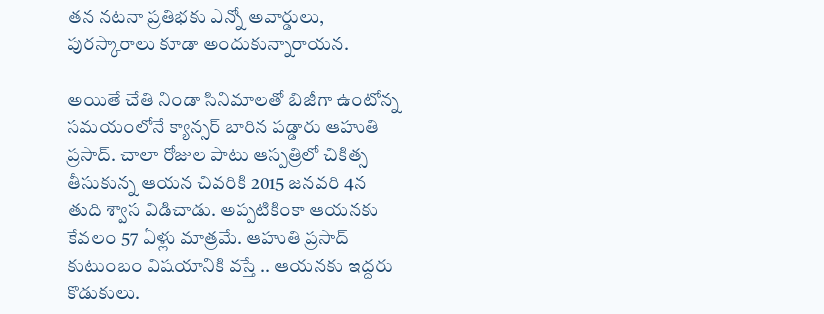తన నటనా ప్రతిభకు ఎన్నో అవార్డులు, పురస్కారాలు కూడా అందుకున్నారాయన.

అయితే చేతి నిండా సినిమాలతో బిజీగా ఉంటోన్న సమయంలోనే క్యాన్సర్ బారిన పడ్డారు ఆహుతి ప్రసాద్. చాలా రోజుల పాటు ఆస్పత్రిలో చికిత్స తీసుకున్న ఆయన చివరికి 2015 జనవరి 4న తుది శ్వాస విడిచాడు. అప్పటికింకా ఆయనకు కేవలం 57 ఏళ్లు మాత్రమే. ఆహుతి ప్రసాద్ కుటుంబం విషయానికి వస్తే .. ఆయనకు ఇద్దరు కొడుకులు.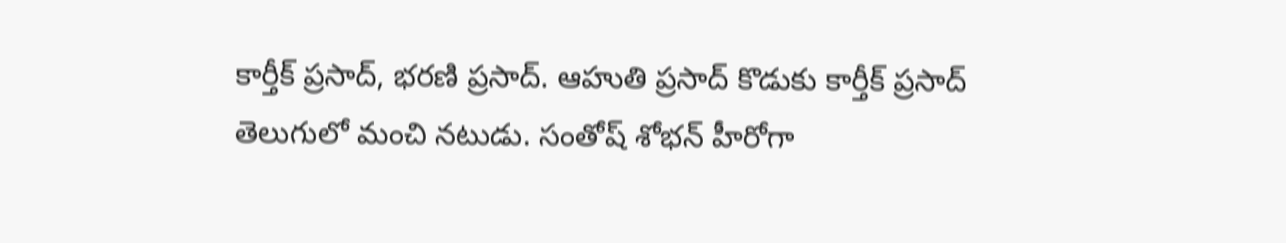కార్తీక్ ప్రసాద్, భరణి ప్రసాద్. ఆహుతి ప్రసాద్ కొడుకు కార్తీక్ ప్రసాద్ తెలుగులో మంచి నటుడు. సంతోష్ శోభన్ హీరోగా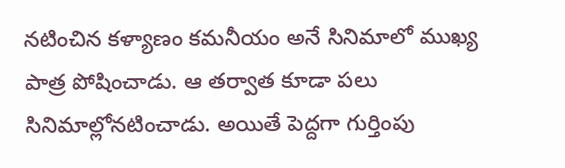నటించిన కళ్యాణం కమనీయం అనే సినిమాలో ముఖ్య పాత్ర పోషించాడు. ఆ తర్వాత కూడా పలు సినిమాల్లోనటించాడు. అయితే పెద్దగా గుర్తింపు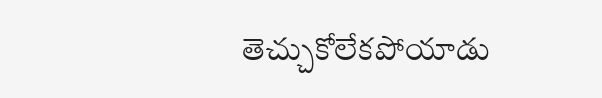తెచ్చుకోలేకపోయాడు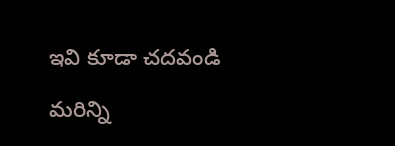ఇవి కూడా చదవండి

మరిన్ని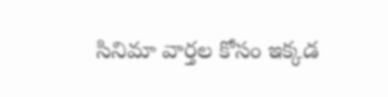సినిమా వార్తల కోసం ఇక్కడ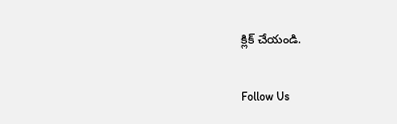క్లిక్ చేయండి.

Follow Us